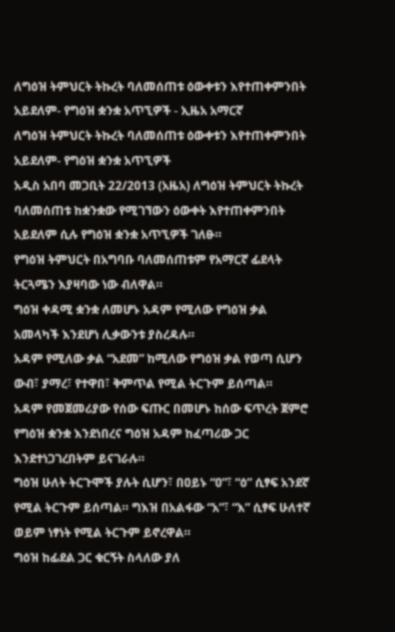ለግዕዝ ትምህርት ትኩረት ባለመሰጠቱ ዕውቀቱን እየተጠቀምንበት አይደለም- የግዕዝ ቋንቋ አጥኚዎች - ኢዜአ አማርኛ
ለግዕዝ ትምህርት ትኩረት ባለመሰጠቱ ዕውቀቱን እየተጠቀምንበት አይደለም- የግዕዝ ቋንቋ አጥኚዎች
አዲስ አበባ መጋቢት 22/2013 (አዜአ) ለግዕዝ ትምህርት ትኩረት ባለመሰጠቱ ከቋንቋው የሚገኘውን ዕውቀት እየተጠቀምንበት አይደለም ሲሉ የግዕዝ ቋንቋ አጥኚዎች ገለፁ።
የግዕዝ ትምህርት በአግባቡ ባለመሰጠቱም የአማርኛ ፊደላት ትርጓሜን እያዛባው ነው ብለዋል።
ግዕዝ ቀዳሚ ቋንቋ ለመሆኑ አዳም የሚለው የግዕዝ ቃል አመላካች እንደሆነ ሊቃውንቱ ያስረዳሉ።
አዳም የሚለው ቃል “አደመ” ከሚለው የግዕዝ ቃል የወጣ ሲሆን ውብ፣ ያማረ፣ የተዋበ፣ ቅምጥል የሚል ትርጉም ይሰጣል።
አዳም የመጀመሪያው የሰው ፍጡር በመሆኑ ከሰው ፍጥረት ጀምሮ የግዕዝ ቋንቋ እንደነበረና ግዕዝ አዳም ከፈጣሪው ጋር እንደተነጋገረበትም ይናገራሉ።
ግዕዝ ሁለት ትርጉሞች ያሉት ሲሆን፣ በዐይኑ “ዐ”፣ “ዕ” ሲፃፍ አንደኛ የሚል ትርጉም ይሰጣል። ግእዝ በአልፋው “አ”፣ “እ” ሲፃፍ ሁለተኛ ወይም ነፃነት የሚል ትርጉም ይኖረዋል።
ግዕዝ ከፊደል ጋር ቁርኝት ስላለው ያለ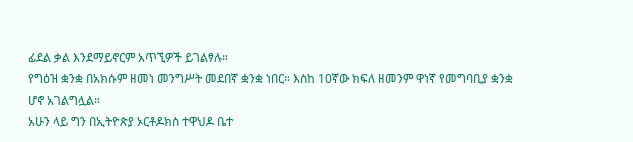ፊደል ቃል እንደማይኖርም አጥኚዎች ይገልፃሉ።
የግዕዝ ቋንቋ በአክሱም ዘመነ መንግሥት መደበኛ ቋንቋ ነበር። እስከ 10ኛው ክፍለ ዘመንም ዋነኛ የመግባቢያ ቋንቋ ሆኖ አገልግሏል።
አሁን ላይ ግን በኢትዮጵያ ኦርቶዶክስ ተዋህዶ ቤተ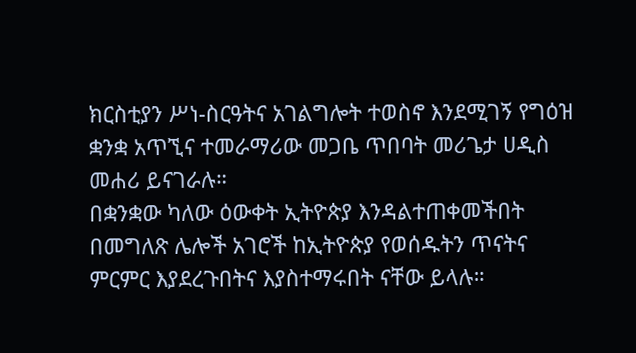ክርስቲያን ሥነ-ስርዓትና አገልግሎት ተወስኖ እንደሚገኝ የግዕዝ ቋንቋ አጥኚና ተመራማሪው መጋቤ ጥበባት መሪጌታ ሀዲስ መሐሪ ይናገራሉ።
በቋንቋው ካለው ዕውቀት ኢትዮጵያ እንዳልተጠቀመችበት በመግለጽ ሌሎች አገሮች ከኢትዮጵያ የወሰዱትን ጥናትና ምርምር እያደረጉበትና እያስተማሩበት ናቸው ይላሉ።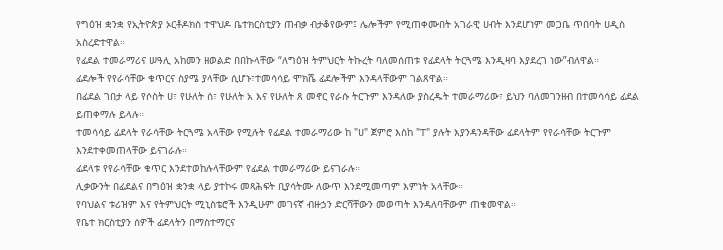የግዕዝ ቋንቋ የኢትዮጵያ ኦርቶዶክስ ተዋህዶ ቤተክርስቲያን ጠብቃ ብታቆየውም፤ ሌሎችም የሚጠቀሙበት አገራዊ ሀብት እንደሆነም መጋቤ ጥበባት ሀዲስ አስረድተዋል።
የፊደል ተመራማሪና ሠዓሊ አከመን ዘወልድ በበኩላቸው “ለግዕዝ ትምህርት ትኩረት ባለመሰጠቱ የፊደላት ትርጓሜ እንዲዛባ እያደረገ ነው”ብለዋል።
ፊደሎች የየራሳቸው ቁጥርና ስያሜ ያላቸው ሲሆኑ፣ተመሳሳይ ሞክሼ ፊደሎችም እንዳላቸውም ገልጸዋል።
በፊደል ገበታ ላይ የሶስት ሀ፣ የሁለት ሰ፣ የሁለት አ እና የሁለት ጸ መኖር የራሱ ትርጉም እንዳለው ያስረዱት ተመራማሪው፣ ይህን ባለመገንዘብ በተመሳሳይ ፊደል ይጠቀማሉ ይላሉ።
ተመሳሳይ ፊደላት የራሳቸው ትርጓሜ አላቸው የሚሉት የፊደል ተመራማሪው ከ "ሀ" ጀምሮ እስከ "ፐ" ያሉት እያንዳንዳቸው ፊደላትም የየራሳቸው ትርጉም እንደተቀመጠላቸው ይናገራሉ።
ፊደላቱ የየራሳቸው ቁጥር እንደተወከሉላቸውም የፊደል ተመራማሪው ይናገራሉ።
ሊቃውንት በፊደልና በግዕዝ ቋንቋ ላይ ያተኮሩ መጻሕፍት ቢያሳትሙ ለውጥ እንደሚመጣም እምነት አላቸው።
የባህልና ቱሪዝም እና የትምህርት ሚኒስቴሮች እንዲሁም መገናኛ ብዙኃን ድርሻቸውን መወጣት እንዳለባቸውም ጠቁመዋል።
የቤተ ክርስቲያን ሰዎች ፊደላትን በማስተማርና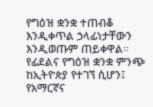የግዕዝ ቋንቋ ተጠብቆ እንዲቀጥል ኃላፊነታቸውን እንዲወጡም ጠይቀዋል።
የፊደልና የግዕዝ ቋንቋ ምንጭ ከኢትዮጵያ የተገኘ ሲሆን፤ የአማርኛና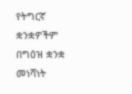የትግርኛ ቋንቋዎችም በግዕዝ ቋንቋ መነሻነት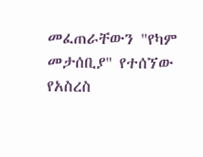መፈጠራቸውን "የካም መታሰቢያ" የተሰኘው የአስረስ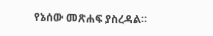የኔሰው መጽሐፍ ያስረዳል።